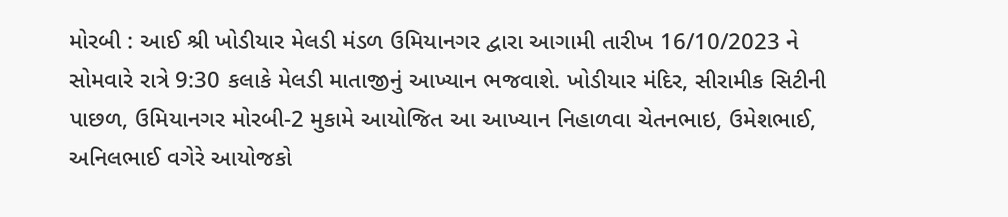મોરબી : આઈ શ્રી ખોડીયાર મેલડી મંડળ ઉમિયાનગર દ્વારા આગામી તારીખ 16/10/2023 ને સોમવારે રાત્રે 9:30 કલાકે મેલડી માતાજીનું આખ્યાન ભજવાશે. ખોડીયાર મંદિર, સીરામીક સિટીની પાછળ, ઉમિયાનગર મોરબી-2 મુકામે આયોજિત આ આખ્યાન નિહાળવા ચેતનભાઇ, ઉમેશભાઈ, અનિલભાઈ વગેરે આયોજકો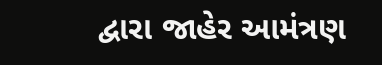દ્વારા જાહેર આમંત્રણ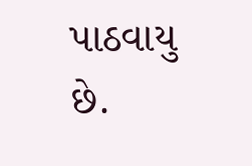પાઠવાયુ છે.